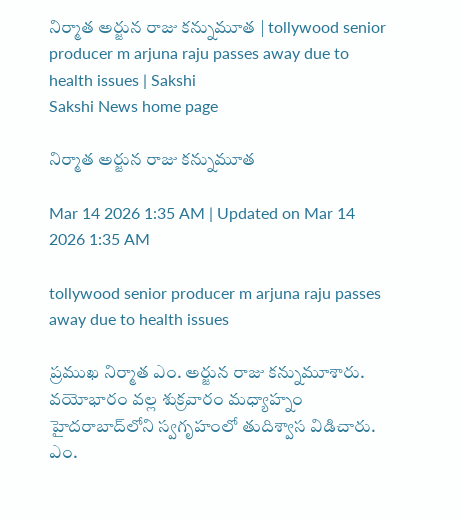నిర్మాత అర్జున రాజు కన్నుమూత | tollywood senior producer m arjuna raju passes away due to health issues | Sakshi
Sakshi News home page

నిర్మాత అర్జున రాజు కన్నుమూత

Mar 14 2026 1:35 AM | Updated on Mar 14 2026 1:35 AM

tollywood senior producer m arjuna raju passes away due to health issues

ప్రముఖ నిర్మాత ఎం. అర్జున రాజు కన్నుమూశారు. వయోభారం వల్ల శుక్రవారం మధ్యాహ్నం హైదరాబాద్‌లోని స్వగృహంలో తుదిశ్వాస విడిచారు. ఎం.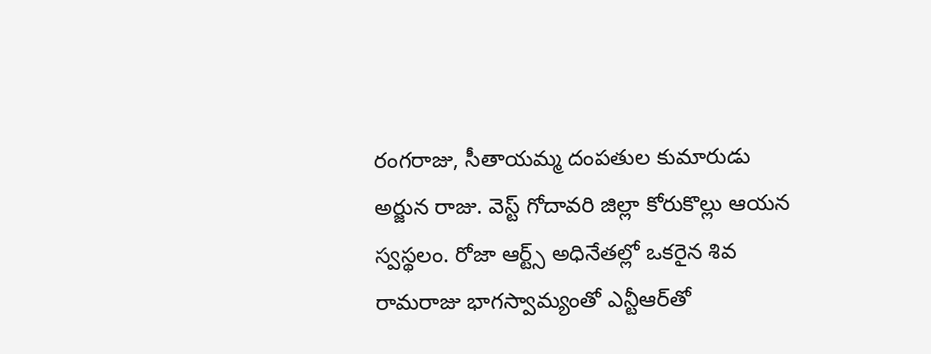రంగరాజు, సీతాయమ్మ దంపతుల కుమారుడు అర్జున రాజు. వెస్ట్‌ గోదావరి జిల్లా కోరుకొల్లు ఆయన స్వస్థలం. రోజా ఆర్ట్స్‌ అధినేతల్లో ఒకరైన శివ రామరాజు భాగస్వామ్యంతో ఎన్టీఆర్‌తో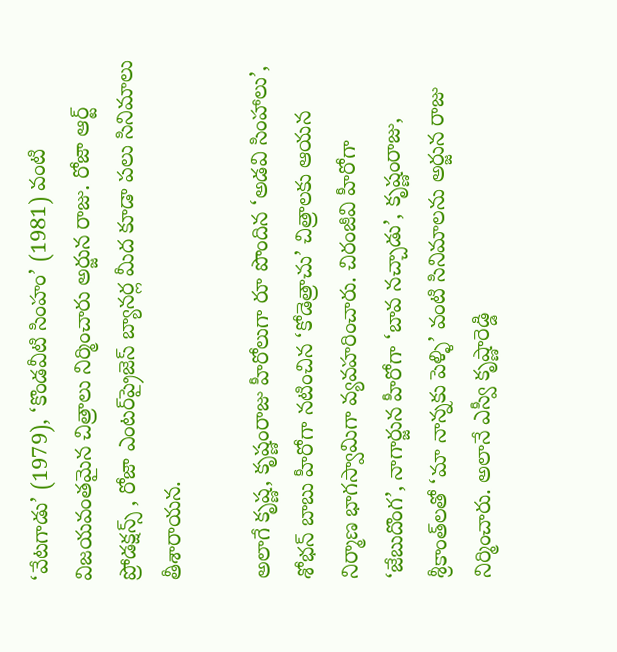‘వేటగాడు’ (1979), ‘కొండవీటి సింహం’ (1981) వంటి విజయవంతమైన చిత్రాలు నిర్మించారు అర్జున రాజు. రోజా ఆర్ట్‌ ప్రోడక్షన్స్ , రోజా ఎంటర్‌ప్రైజెస్‌ బ్యానర్ల మీద కూడా పలు సినిమాలు తీశారాయన.

అలాగే కృష్ణ, కృష్ణంరాజు హీరోలుగా రూ పొందిన ‘అడవి సింహాలు’, శోభన్ బాబు హీరోగా నటించిన ‘కోడెత్రాచు’ చిత్రాలకు ఆయన నిర్మాణ భాగస్వామిగా వ్యవహరించారు. చిరంజీవి హీరోగా ‘జేబుదొంగ’, నాగార్జున హీరోగా ‘బావ నచ్చాడు’, కృష్ణంరాజు, శ్రీకాంత్‌లతో ‘మా నాన్నకు పెళ్ళి’ వంటి సినిమాలను అర్జున రాజు నిర్మించారు. అలానే ఎస్వీ కృష్ణారెడ్డి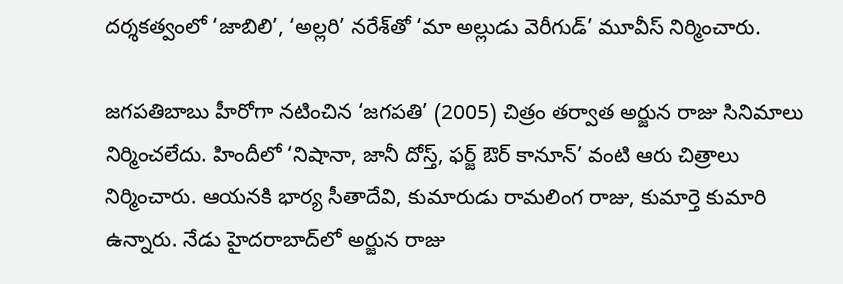దర్శకత్వంలో ‘జాబిలి’, ‘అల్లరి’ నరేశ్‌తో ‘మా అల్లుడు వెరీగుడ్‌’ మూవీస్‌ నిర్మించారు.

జగపతిబాబు హీరోగా నటించిన ‘జగపతి’ (2005) చిత్రం తర్వాత అర్జున రాజు సినిమాలు నిర్మించలేదు. హిందీలో ‘నిషానా, జానీ దోస్త్, ఫర్జ్‌ ఔర్‌ కానూన్‌’ వంటి ఆరు చిత్రాలు నిర్మించారు. ఆయనకి భార్య సీతాదేవి, కుమారుడు రామలింగ రాజు, కుమార్తె కుమారి ఉన్నారు. నేడు హైదరాబాద్‌లో అర్జున రాజు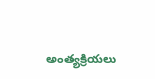అంత్యక్రియలు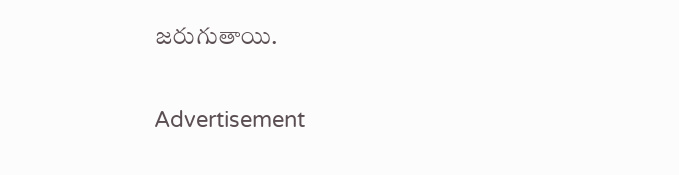జరుగుతాయి.

Advertisement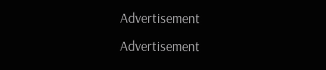Advertisement
Advertisement